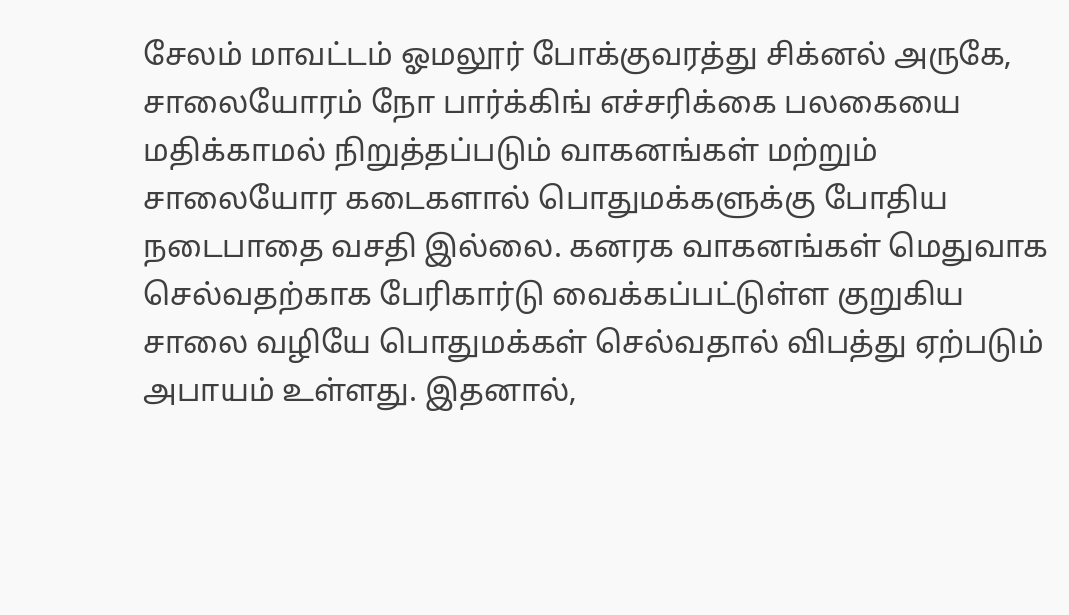சேலம் மாவட்டம் ஓமலூர் போக்குவரத்து சிக்னல் அருகே, சாலையோரம் நோ பார்க்கிங் எச்சரிக்கை பலகையை மதிக்காமல் நிறுத்தப்படும் வாகனங்கள் மற்றும் சாலையோர கடைகளால் பொதுமக்களுக்கு போதிய நடைபாதை வசதி இல்லை. கனரக வாகனங்கள் மெதுவாக செல்வதற்காக பேரிகார்டு வைக்கப்பட்டுள்ள குறுகிய சாலை வழியே பொதுமக்கள் செல்வதால் விபத்து ஏற்படும் அபாயம் உள்ளது. இதனால்,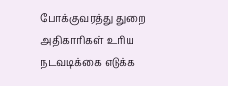போக்குவரத்து துறை அதிகாரிகள் உரிய நடவடிக்கை எடுக்க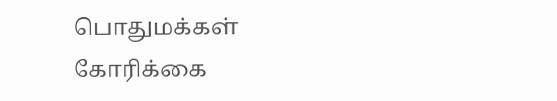பொதுமக்கள் கோரிக்கை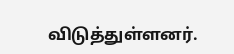விடுத்துள்ளனர்.